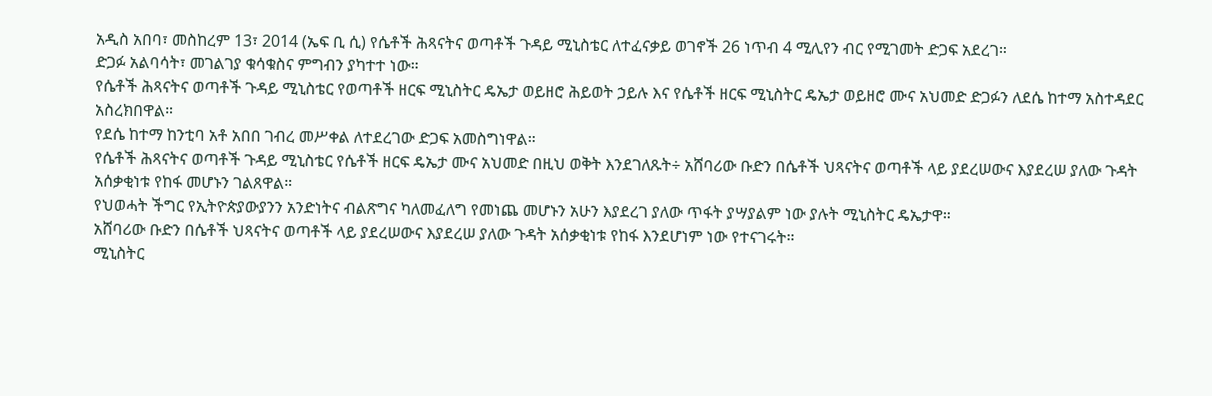አዲስ አበባ፣ መስከረም 13፣ 2014 (ኤፍ ቢ ሲ) የሴቶች ሕጻናትና ወጣቶች ጉዳይ ሚኒስቴር ለተፈናቃይ ወገኖች 26 ነጥብ 4 ሚሊየን ብር የሚገመት ድጋፍ አደረገ።
ድጋፉ አልባሳት፣ መገልገያ ቁሳቁስና ምግብን ያካተተ ነው።
የሴቶች ሕጻናትና ወጣቶች ጉዳይ ሚኒስቴር የወጣቶች ዘርፍ ሚኒስትር ዴኤታ ወይዘሮ ሕይወት ኃይሉ እና የሴቶች ዘርፍ ሚኒስትር ዴኤታ ወይዘሮ ሙና አህመድ ድጋፉን ለደሴ ከተማ አስተዳደር አስረክበዋል።
የደሴ ከተማ ከንቲባ አቶ አበበ ገብረ መሥቀል ለተደረገው ድጋፍ አመስግነዋል።
የሴቶች ሕጻናትና ወጣቶች ጉዳይ ሚኒስቴር የሴቶች ዘርፍ ዴኤታ ሙና አህመድ በዚህ ወቅት እንደገለጹት÷ አሸባሪው ቡድን በሴቶች ህጻናትና ወጣቶች ላይ ያደረሠውና እያደረሠ ያለው ጉዳት አሰቃቂነቱ የከፋ መሆኑን ገልጸዋል።
የህወሓት ችግር የኢትዮጵያውያንን አንድነትና ብልጽግና ካለመፈለግ የመነጨ መሆኑን አሁን እያደረገ ያለው ጥፋት ያሣያልም ነው ያሉት ሚኒስትር ዴኤታዋ።
አሸባሪው ቡድን በሴቶች ህጻናትና ወጣቶች ላይ ያደረሠውና እያደረሠ ያለው ጉዳት አሰቃቂነቱ የከፋ እንደሆነም ነው የተናገሩት።
ሚኒስትር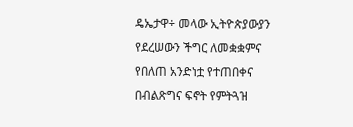ዴኤታዋ÷ መላው ኢትዮጵያውያን የደረሠውን ችግር ለመቋቋምና የበለጠ አንድነቷ የተጠበቀና በብልጽግና ፍኖት የምትጓዝ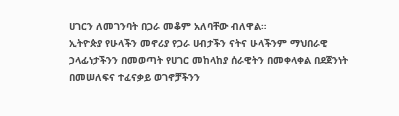ሀገርን ለመገንባት በጋራ መቆም አለባቸው ብለዋል።
ኢትዮጵያ የሁላችን መኖሪያ የጋራ ሀብታችን ናትና ሁላችንም ማህበራዊ ኃላፊነታችንን በመወጣት የሀገር መከላከያ ሰራዊትን በመቀላቀል በደጀንነት በመሠለፍና ተፈናቃይ ወገኖቻችንን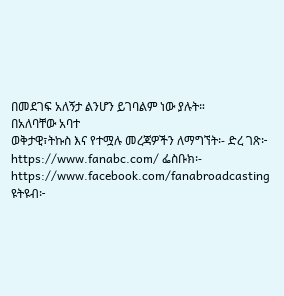በመደገፍ አለኝታ ልንሆን ይገባልም ነው ያሉት።
በአለባቸው አባተ
ወቅታዊ፣ትኩስ እና የተሟሉ መረጃዎችን ለማግኘት፡- ድረ ገጽ፦ https://www.fanabc.com/ ፌስቡክ፡- https://www.facebook.com/fanabroadcasting ዩትዩብ፦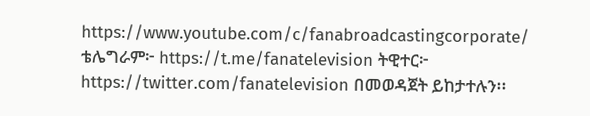https://www.youtube.com/c/fanabroadcastingcorporate/ ቴሌግራም፦ https://t.me/fanatelevision ትዊተር፦ https://twitter.com/fanatelevision በመወዳጀት ይከታተሉን፡፡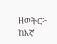ዘወትር፦ ከእኛ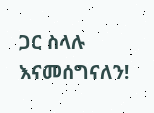ጋር ስላሉ እናመሰግናለን!